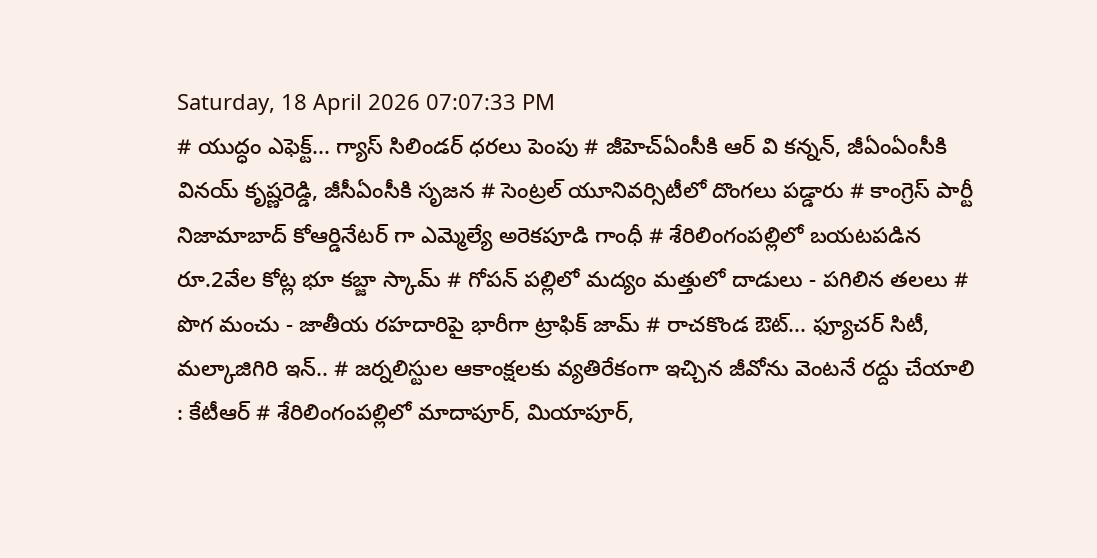Saturday, 18 April 2026 07:07:33 PM
# యుద్ధం ఎఫెక్ట్... గ్యాస్ సిలిండర్ ధరలు పెంపు # జీహెచ్ఏంసీకి ఆర్ వి కన్నన్, జీఏంఏంసీకి వినయ్ కృష్ణరెడ్డి, జీసీఏంసీకి సృజన # సెంట్రల్ యూనివర్సిటీలో దొంగలు పడ్డారు # కాంగ్రెస్ పార్టీ నిజామాబాద్ కోఆర్డినేటర్ గా ఎమ్మెల్యే అరెకపూడి గాంధీ # శేరిలింగంపల్లిలో బయటపడిన రూ.2వేల కోట్ల భూ కబ్జా స్కామ్ # గోపన్ పల్లిలో మద్యం మత్తులో దాడులు - పగిలిన తలలు # పొగ మంచు - జాతీయ రహదారిపై భారీగా ట్రాఫిక్ జామ్ # రాచకొండ ఔట్... ఫ్యూచర్ సిటీ, మల్కాజిగిరి ఇన్.. # జర్నలిస్టుల ఆకాంక్షలకు వ్యతిరేకంగా ఇచ్చిన జీవోను వెంటనే రద్దు చేయాలి : కేటీఆర్ # శేరిలింగంపల్లిలో మాదాపూర్, మియాపూర్,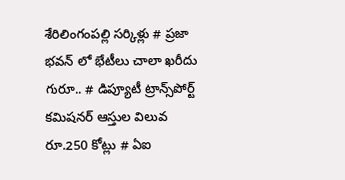శేరిలింగంపల్లి సర్కిళ్లు # ప్రజా భవన్ లో భేటీలు చాలా ఖరీదు గురూ.. # డిప్యూటీ ట్రాన్స్‌పోర్ట్ కమిషనర్ ఆస్తుల విలువ రూ.250 కోట్లు # ఏఐ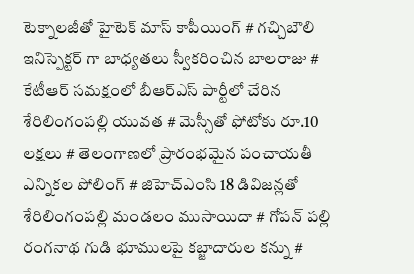టెక్నాలజీతో హైటెక్ మాస్ కాపీయింగ్ # గచ్చిబౌలి ఇనిస్పెక్టర్ గా బాధ్యతలు స్వీకరించిన బాలరాజు # కేటీఆర్ సమక్షంలో బీఆర్ఎస్ పార్టీలో చేరిన శేరిలింగంపల్లి యువత # మెస్సీతో ఫోటోకు రూ.10 లక్షలు # తెలంగాణలో ప్రారంభమైన పంచాయతీ ఎన్నికల పోలింగ్‌ # జిహెచ్ఎంసి 18 డివిజన్లతో శేరిలింగంపల్లి మండలం ముసాయిదా # గోపన్ పల్లి రంగనాథ గుడి భూములపై కబ్జాదారుల కన్ను #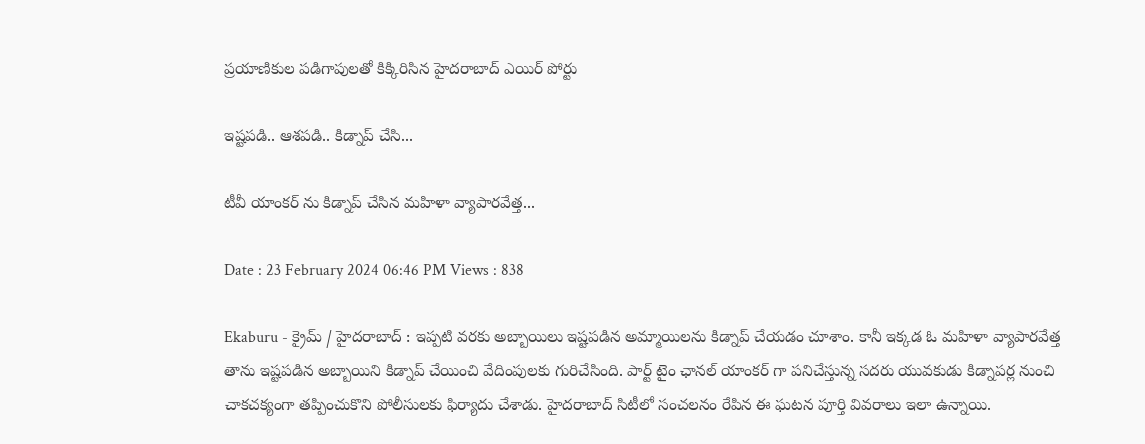ప్రయాణికుల పడిగాపులతో కిక్కిరిసిన హైదరాబాద్ ఎయిర్ పోర్టు

ఇష్టపడి.. ఆశపడి.. కిడ్నాప్ చేసి...

టీవీ యాంకర్ ను కిడ్నాప్ చేసిన మహిళా వ్యాపారవేత్త...

Date : 23 February 2024 06:46 PM Views : 838

Ekaburu - క్రైమ్ / హైదరాబాద్ : ఇప్పటి వరకు అబ్బాయిలు ఇష్టపడిన అమ్మాయిలను కిడ్నాప్ చేయడం చూశాం. కానీ ఇక్కడ ఓ మహిళా వ్యాపారవేత్త తాను ఇష్టపడిన అబ్బాయిని కిడ్నాప్ చేయించి వేదింపులకు గురిచేసింది. పార్ట్ టైం ఛానల్ యాంకర్ గా పనిచేస్తున్న సదరు యువకుడు కిడ్నాపర్ల నుంచి చాకచక్యంగా తప్పించుకొని పోలీసులకు ఫిర్యాదు చేశాడు. హైదరాబాద్ సిటీలో సంచలనం రేపిన ఈ ఘటన పూర్తి వివరాలు ఇలా ఉన్నాయి.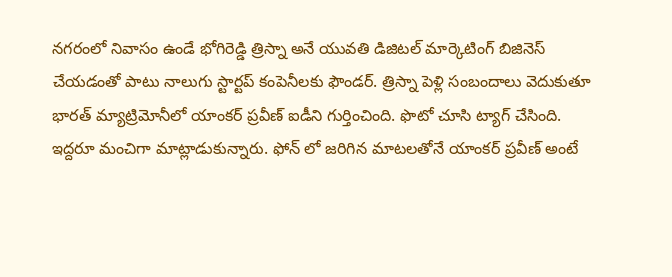నగరంలో నివాసం ఉండే భోగిరెడ్డి త్రిస్నా అనే యువతి డిజిటల్ మార్కెటింగ్ బిజినెస్ చేయడంతో పాటు నాలుగు స్టార్టప్ కంపెనీలకు ఫౌండర్. త్రిస్నా పెళ్లి సంబందాలు వెదుకుతూ భారత్ మ్యాట్రిమోనీలో యాంకర్ ప్రవీణ్ ఐడీని గుర్తించింది. ఫొటో చూసి ట్యాగ్ చేసింది. ఇద్దరూ మంచిగా మాట్లాడుకున్నారు. ఫోన్ లో జరిగిన మాటలతోనే యాంకర్ ప్రవీణ్ అంటే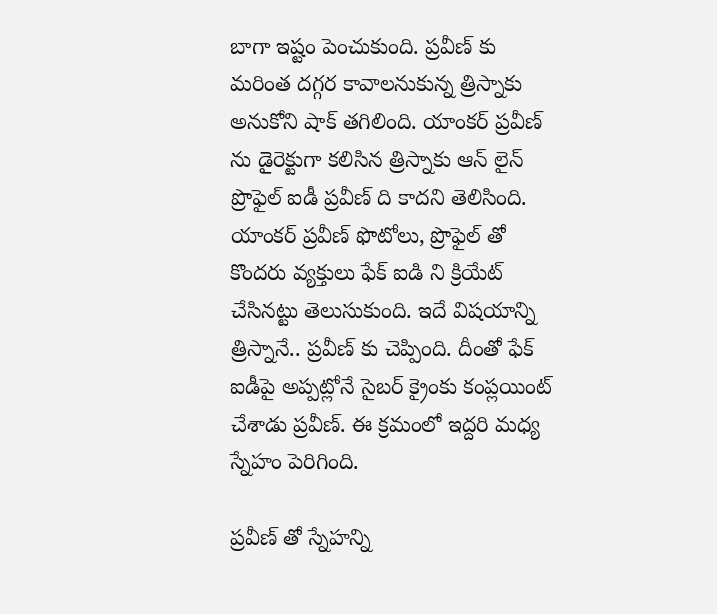బాగా ఇష్టం పెంచుకుంది. ప్రవీణ్ కు మరింత దగ్గర కావాలనుకున్న త్రిస్నాకు అనుకోని షాక్ తగిలింది. యాంకర్ ప్రవీణ్ ను డైరెక్టుగా కలిసిన త్రిస్నాకు ఆన్ లైన్ ప్రొఫైల్ ఐడీ ప్రవీణ్ ది కాదని తెలిసింది. యాంకర్ ప్రవీణ్ ఫొటోలు, ప్రొఫైల్ తో కొందరు వ్యక్తులు ఫేక్ ఐడి ని క్రియేట్ చేసినట్టు తెలుసుకుంది. ఇదే విషయాన్ని త్రిస్నానే.. ప్రవీణ్ కు చెప్పింది. దీంతో ఫేక్ ఐడీపై అప్పట్లోనే సైబర్ క్రైంకు కంప్లయింట్ చేశాడు ప్రవీణ్. ఈ క్రమంలో ఇద్దరి మధ్య స్నేహం పెరిగింది.

ప్రవీణ్ తో స్నేహన్ని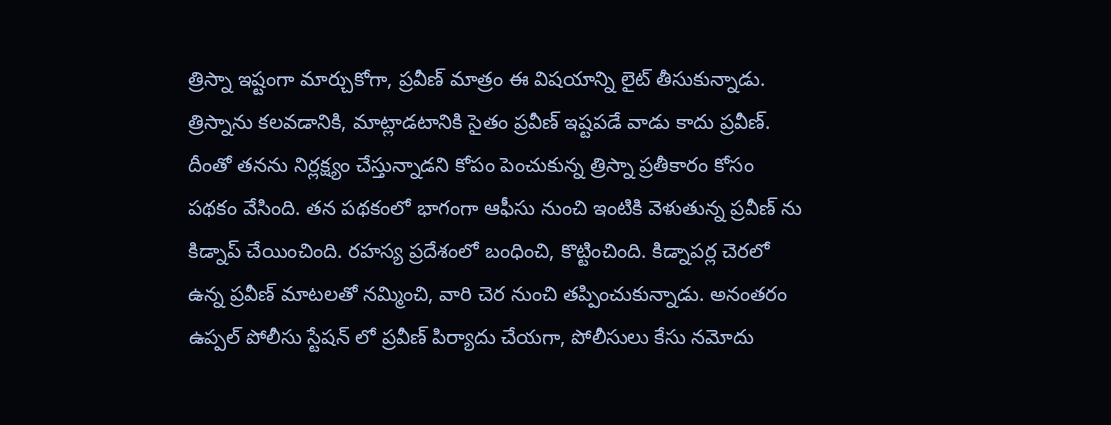త్రిస్నా ఇష్టంగా మార్చుకోగా, ప్రవీణ్ మాత్రం ఈ విషయాన్ని లైట్ తీసుకున్నాడు. త్రిస్నాను కలవడానికి, మాట్లాడటానికి సైతం ప్రవీణ్ ఇష్టపడే వాడు కాదు ప్రవీణ్. దీంతో తనను నిర్లక్ష్యం చేస్తున్నాడని కోపం పెంచుకున్న త్రిస్నా ప్రతీకారం కోసం పథకం వేసింది. తన పథకంలో భాగంగా ఆఫీసు నుంచి ఇంటికి వెళుతున్న ప్రవీణ్ ను కిడ్నాప్ చేయించింది. రహస్య ప్రదేశంలో బంధించి, కొట్టించింది. కిడ్నాపర్ల చెరలో ఉన్న ప్రవీణ్ మాటలతో నమ్మించి, వారి చెర నుంచి తప్పించుకున్నాడు. అనంతరం ఉప్పల్ పోలీసు స్టేషన్ లో ప్రవీణ్ పిర్యాదు చేయగా, పోలీసులు కేసు నమోదు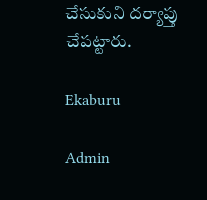చేసుకుని దర్యాప్తు చేపట్టారు.

Ekaburu

Admin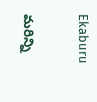Ekaburu

మరిన్ని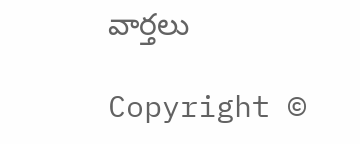వార్తలు

Copyright ©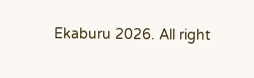Ekaburu 2026. All right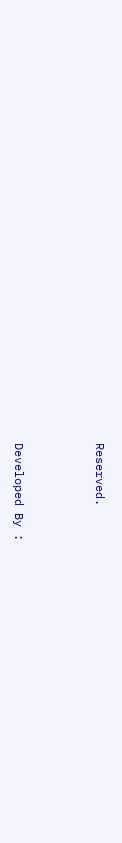Reserved.



Developed By :